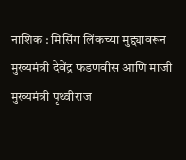नाशिक : मिसिंग लिंकच्या मुद्द्यावरून मुख्यमंत्री देवेंद्र फडणवीस आणि माजी मुख्यमंत्री पृथ्वीराज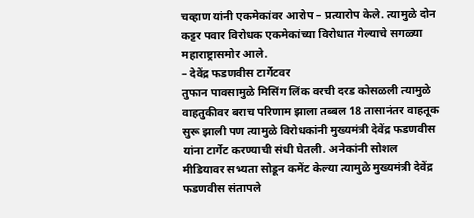चव्हाण यांनी एकमेकांवर आरोप – प्रत्यारोप केले. त्यामुळे दोन कट्टर पवार विरोधक एकमेकांच्या विरोधात गेल्याचे सगळ्या महाराष्ट्रासमोर आले.
– देवेंद्र फडणवीस टार्गेटवर
तुफान पावसामुळे मिसिंग लिंक वरची दरड कोसळली त्यामुळे वाहतुकीवर बराच परिणाम झाला तब्बल 18 तासानंतर वाहतूक सुरू झाली पण त्यामुळे विरोधकांनी मुख्यमंत्री देवेंद्र फडणवीस यांना टार्गेट करण्याची संधी घेतली. अनेकांनी सोशल मीडियावर सभ्यता सोडून कमेंट केल्या त्यामुळे मुख्यमंत्री देवेंद्र फडणवीस संतापले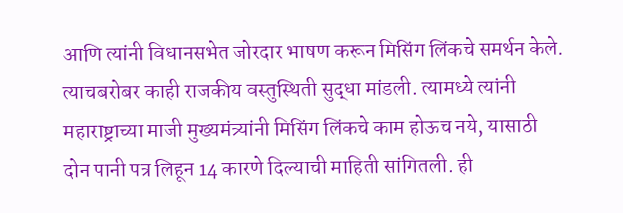आणि त्यांनी विधानसभेत जोरदार भाषण करून मिसिंग लिंकचे समर्थन केले. त्याचबरोबर काही राजकीय वस्तुस्थिती सुद्धा मांडली. त्यामध्ये त्यांनी महाराष्ट्राच्या माजी मुख्यमंत्र्यांनी मिसिंग लिंकचे काम होऊच नये, यासाठी दोन पानी पत्र लिहून 14 कारणे दिल्याची माहिती सांगितली. ही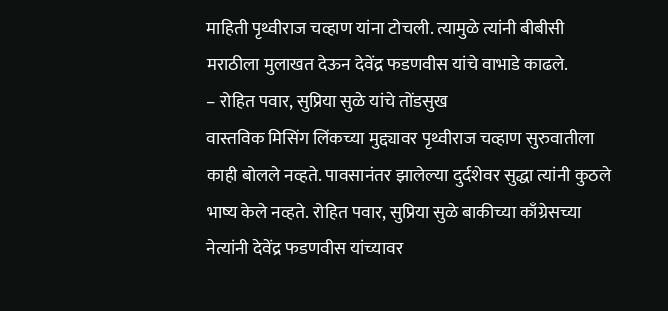माहिती पृथ्वीराज चव्हाण यांना टोचली. त्यामुळे त्यांनी बीबीसी मराठीला मुलाखत देऊन देवेंद्र फडणवीस यांचे वाभाडे काढले.
– रोहित पवार, सुप्रिया सुळे यांचे तोंडसुख
वास्तविक मिसिंग लिंकच्या मुद्द्यावर पृथ्वीराज चव्हाण सुरुवातीला काही बोलले नव्हते. पावसानंतर झालेल्या दुर्दशेवर सुद्धा त्यांनी कुठले भाष्य केले नव्हते. रोहित पवार, सुप्रिया सुळे बाकीच्या काँग्रेसच्या नेत्यांनी देवेंद्र फडणवीस यांच्यावर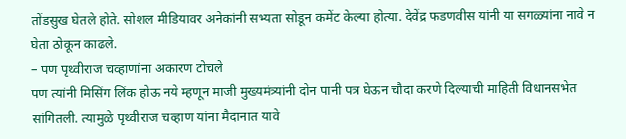तोंडसुख घेतले होते. सोशल मीडियावर अनेकांनी सभ्यता सोडून कमेंट केल्या होत्या. देवेंद्र फडणवीस यांनी या सगळ्यांना नावे न घेता ठोकून काढले.
– पण पृथ्वीराज चव्हाणांना अकारण टोचले
पण त्यांनी मिसिंग लिंक होऊ नये म्हणून माजी मुख्यमंत्र्यांनी दोन पानी पत्र घेऊन चौदा करणे दिल्याची माहिती विधानसभेत सांगितली. त्यामुळे पृथ्वीराज चव्हाण यांना मैदानात यावे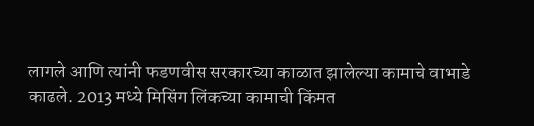लागले आणि त्यांनी फडणवीस सरकारच्या काळात झालेल्या कामाचे वाभाडे काढले. 2013 मध्ये मिसिंग लिंकच्या कामाची किंमत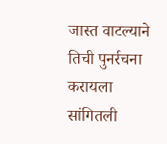जास्त वाटल्याने तिची पुनर्रचना करायला सांगितली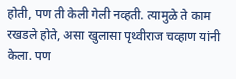होती, पण ती केली गेली नव्हती. त्यामुळे ते काम रखडले होते, असा खुलासा पृथ्वीराज चव्हाण यांनी केला. पण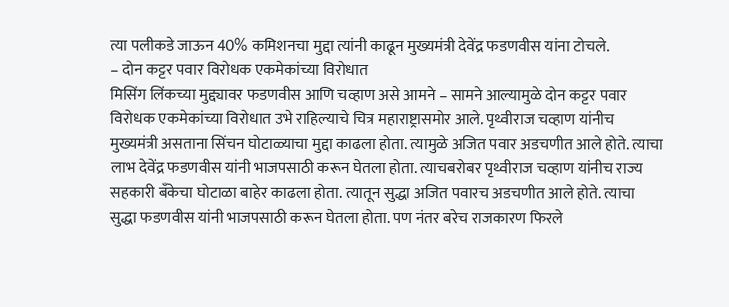त्या पलीकडे जाऊन 40% कमिशनचा मुद्दा त्यांनी काढून मुख्यमंत्री देवेंद्र फडणवीस यांना टोचले.
– दोन कट्टर पवार विरोधक एकमेकांच्या विरोधात
मिसिंग लिंकच्या मुद्द्यावर फडणवीस आणि चव्हाण असे आमने – सामने आल्यामुळे दोन कट्टर पवार विरोधक एकमेकांच्या विरोधात उभे राहिल्याचे चित्र महाराष्ट्रासमोर आले. पृथ्वीराज चव्हाण यांनीच मुख्यमंत्री असताना सिंचन घोटाळ्याचा मुद्दा काढला होता. त्यामुळे अजित पवार अडचणीत आले होते. त्याचा लाभ देवेंद्र फडणवीस यांनी भाजपसाठी करून घेतला होता. त्याचबरोबर पृथ्वीराज चव्हाण यांनीच राज्य सहकारी बँकेचा घोटाळा बाहेर काढला होता. त्यातून सुद्धा अजित पवारच अडचणीत आले होते. त्याचा सुद्धा फडणवीस यांनी भाजपसाठी करून घेतला होता. पण नंतर बरेच राजकारण फिरले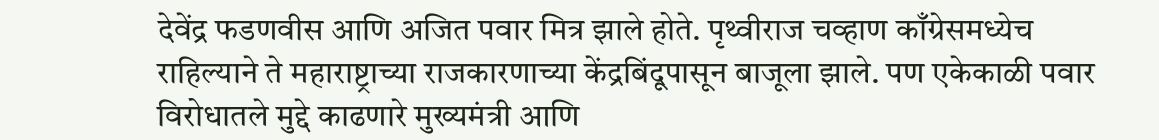देवेंद्र फडणवीस आणि अजित पवार मित्र झाले होते. पृथ्वीराज चव्हाण काँग्रेसमध्येच राहिल्याने ते महाराष्ट्राच्या राजकारणाच्या केंद्रबिंदूपासून बाजूला झाले. पण एकेकाळी पवार विरोधातले मुद्दे काढणारे मुख्यमंत्री आणि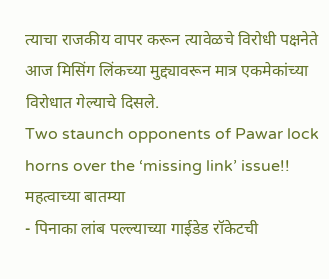त्याचा राजकीय वापर करून त्यावेळचे विरोधी पक्षनेते आज मिसिंग लिंकच्या मुद्द्यावरून मात्र एकमेकांच्या विरोधात गेल्याचे दिसले.
Two staunch opponents of Pawar lock horns over the ‘missing link’ issue!!
महत्वाच्या बातम्या
- पिनाका लांब पल्ल्याच्या गाईडेड रॉकेटची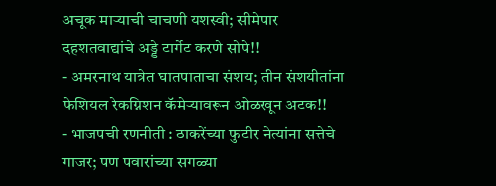अचूक माऱ्याची चाचणी यशस्वी; सीमेपार दहशतवाद्यांचे अड्डे टार्गेट करणे सोपे!!
- अमरनाथ यात्रेत घातपाताचा संशय; तीन संशयीतांना फेशियल रेकग्निशन कॅमेऱ्यावरून ओळखून अटक!!
- भाजपची रणनीती : ठाकरेंच्या फुटीर नेत्यांना सत्तेचे गाजर; पण पवारांच्या सगळ्या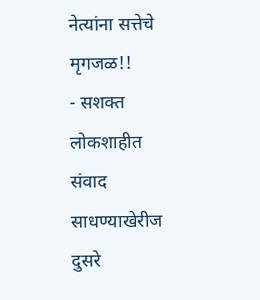नेत्यांना सत्तेचे मृगजळ!!
- सशक्त लोकशाहीत संवाद साधण्याखेरीज दुसरे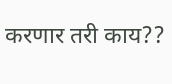करणार तरी काय??